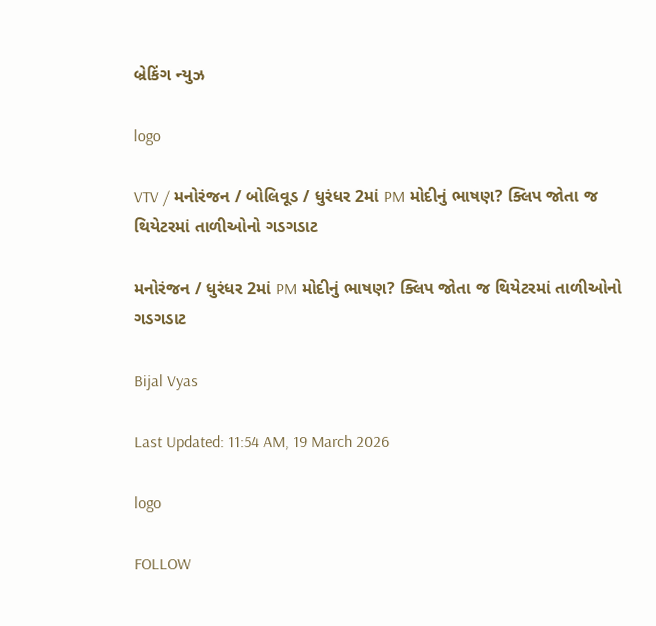બ્રેકિંગ ન્યુઝ

logo

VTV / મનોરંજન / બોલિવૂડ / ધુરંધર 2માં PM મોદીનું ભાષણ? ક્લિપ જોતા જ થિયેટરમાં તાળીઓનો ગડગડાટ

મનોરંજન / ધુરંધર 2માં PM મોદીનું ભાષણ? ક્લિપ જોતા જ થિયેટરમાં તાળીઓનો ગડગડાટ

Bijal Vyas

Last Updated: 11:54 AM, 19 March 2026

logo

FOLLOW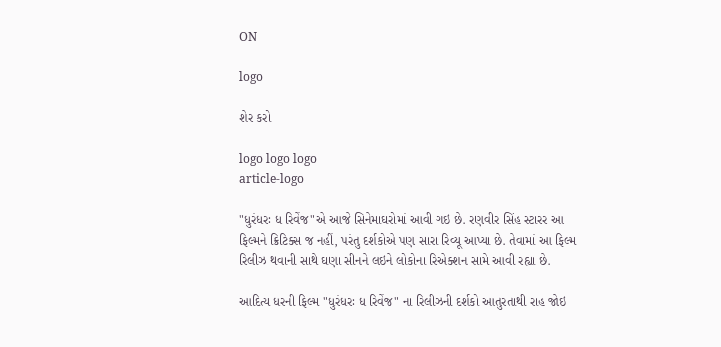ON

logo

શેર કરો

logo logo logo
article-logo

"ધુરંધરઃ ધ રિવેંજ"એ આજે સિનેમાઘરોમાં આવી ગઇ છે. રણવીર સિંહ સ્ટારર આ ફિલ્મને ક્રિટિક્સ જ નહીં, પરંતુ દર્શકોએ પણ સારા રિવ્યૂ આપ્યા છે. તેવામાં આ ફિલ્મ રિલીઝ થવાની સાથે ઘણા સીનને લઇને લોકોના રિએક્શન સામે આવી રહ્યા છે.

આદિત્ય ધરની ફિલ્મ "ધુરંધરઃ ધ રિવેંજ" ના રિલીઝની દર્શકો આતુરતાથી રાહ જોઇ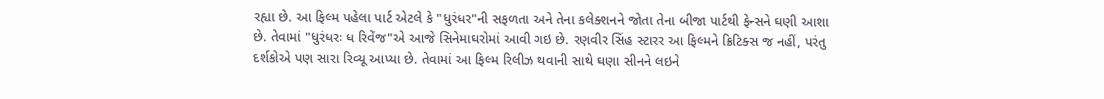રહ્યા છે. આ ફિલ્મ પહેલા પાર્ટ એટલે કે "ધુરંધર"ની સફળતા અને તેના કલેક્શનને જોતા તેના બીજા પાર્ટથી ફેન્સને ઘણી આશા છે. તેવામાં "ધુરંધરઃ ધ રિવેંજ"એ આજે સિનેમાઘરોમાં આવી ગઇ છે. રણવીર સિંહ સ્ટારર આ ફિલ્મને ક્રિટિક્સ જ નહીં, પરંતુ દર્શકોએ પણ સારા રિવ્યૂ આપ્યા છે. તેવામાં આ ફિલ્મ રિલીઝ થવાની સાથે ઘણા સીનને લઇને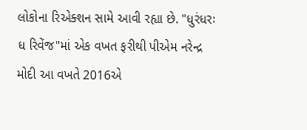લોકોના રિએક્શન સામે આવી રહ્યા છે. "ધુરંધરઃ ધ રિવેંજ"માં એક વખત ફરીથી પીએમ નરેન્દ્ર મોદી આ વખતે 2016એ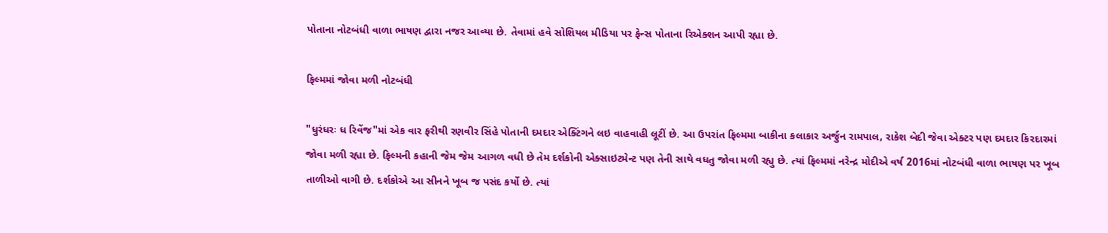પોતાના નોટબંધી વાળા ભાષણ દ્વારા નજર આવ્યા છે. તેવામાં હવે સોશિયલ મીડિયા પર ફેન્સ પોતાના રિએક્શન આપી રહ્યા છે.

ફિલ્મમાં જોવા મળી નોટબંધી

"ધુરંધરઃ ધ રિવેંજ"માં એક વાર ફરીથી રણવીર સિંહે પોતાની દમદાર એક્ટિંગને લઇ વાહવાહી લૂટીં છે. આ ઉપરાંત ફિલ્મમા બાકીના કલાકાર અર્જુન રામપાલ, રાકેશ બેદી જેવા એક્ટર પણ દમદાર કિરદારમાં જોવા મળી રહ્યા છે. ફિલ્મની કહાની જેમ જેમ આગળ વધી છે તેમ દર્શકોની એક્સાઇટમેન્ટ પણ તેની સાથે વધતુ જોવા મળી રહ્યુ છે. ત્યાં ફિલ્મમાં નરેન્દ્ર મોદીએ વર્ષ 2016માં નોટબંધી વાળા ભાષણ પર ખૂબ તાળીઓ વાગી છે. દર્શકોએ આ સીનને ખૂબ જ પસંદ કર્યો છે. ત્યાં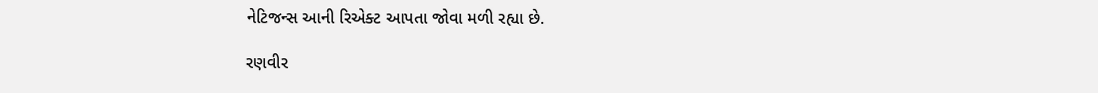નેટિજન્સ આની રિએક્ટ આપતા જોવા મળી રહ્યા છે.

રણવીર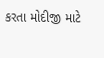કરતા મોદીજી માટે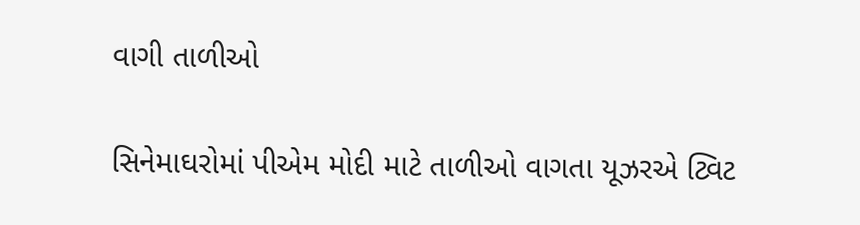વાગી તાળીઓ

સિનેમાઘરોમાં પીએમ મોદી માટે તાળીઓ વાગતા યૂઝરએ ટ્વિટ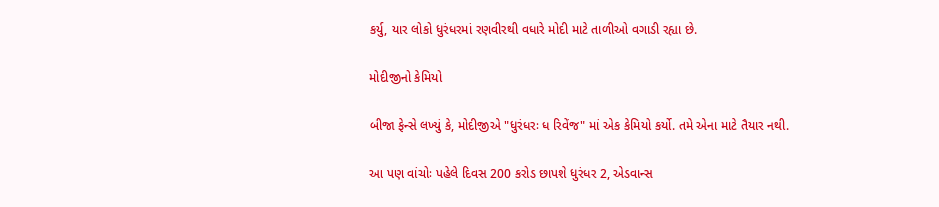કર્યુ, યાર લોકો ધુરંધરમાં રણવીરથી વધારે મોદી માટે તાળીઓ વગાડી રહ્યા છે.

મોદીજીનો કેમિયો

બીજા ફેન્સે લખ્યું કે, મોદીજીએ "ધુરંધરઃ ધ રિવેંજ" માં એક કેમિયો કર્યો. તમે એના માટે તૈયાર નથી.

આ પણ વાંચોઃ પહેલે દિવસ 200 કરોડ છાપશે ધુરંધર 2, એડવાન્સ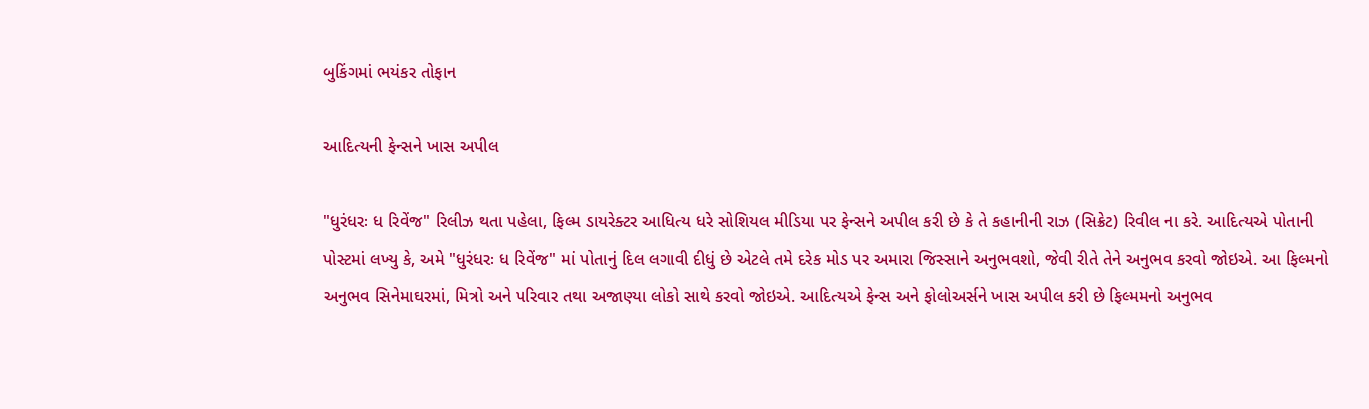બુકિંગમાં ભયંકર તોફાન

આદિત્યની ફેન્સને ખાસ અપીલ

"ધુરંધરઃ ધ રિવેંજ" રિલીઝ થતા પહેલા, ફિલ્મ ડાયરેક્ટર આધિત્ય ધરે સોશિયલ મીડિયા પર ફેન્સને અપીલ કરી છે કે તે કહાનીની રાઝ (સિક્રેટ) રિવીલ ના કરે. આદિત્યએ પોતાની પોસ્ટમાં લખ્યુ કે, અમે "ધુરંધરઃ ધ રિવેંજ" માં પોતાનું દિલ લગાવી દીધું છે એટલે તમે દરેક મોડ પર અમારા જિસ્સાને અનુભવશો, જેવી રીતે તેને અનુભવ કરવો જોઇએ. આ ફિલ્મનો અનુભવ સિનેમાઘરમાં, મિત્રો અને પરિવાર તથા અજાણ્યા લોકો સાથે કરવો જોઇએ. આદિત્યએ ફેન્સ અને ફોલોઅર્સને ખાસ અપીલ કરી છે ફિલ્મમનો અનુભવ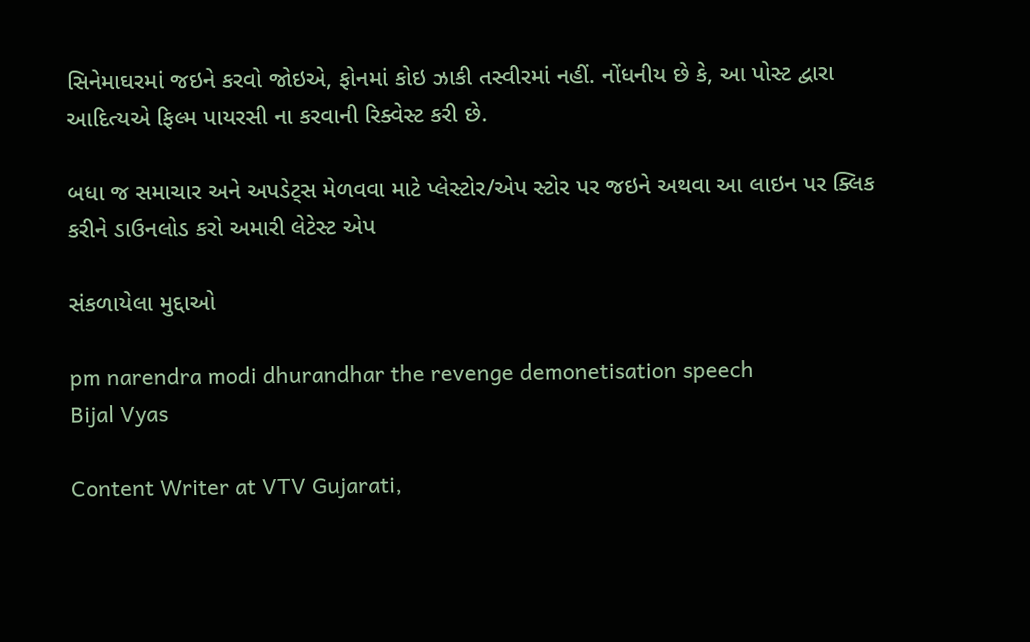સિનેમાઘરમાં જઇને કરવો જોઇએ, ફોનમાં કોઇ ઝાકી તસ્વીરમાં નહીં. નોંધનીય છે કે, આ પોસ્ટ દ્વારા આદિત્યએ ફિલ્મ પાયરસી ના કરવાની રિક્વેસ્ટ કરી છે.

બધા જ સમાચાર અને અપડેટ્સ મેળવવા માટે પ્લેસ્ટોર/એપ સ્ટોર પર જઇને અથવા આ લાઇન પર ક્લિક કરીને ડાઉનલોડ કરો અમારી લેટેસ્ટ એપ

સંકળાયેલા મુદ્દાઓ

pm narendra modi dhurandhar the revenge demonetisation speech
Bijal Vyas

Content Writer at VTV Gujarati,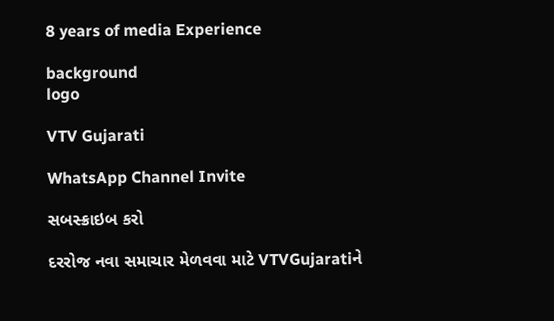8 years of media Experience

background
logo

VTV Gujarati

WhatsApp Channel Invite

સબસ્ક્રાઇબ કરો

દરરોજ નવા સમાચાર મેળવવા માટે VTVGujaratiને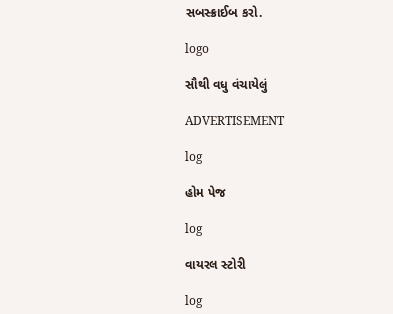સબસ્ક્રાઈબ કરો.

logo

સૌથી વધુ વંચાયેલું

ADVERTISEMENT

log

હોમ પેજ

log

વાયરલ સ્ટોરી

log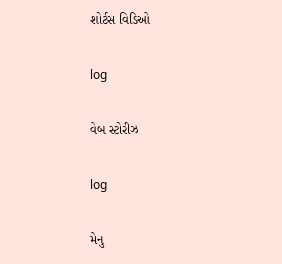શોર્ટસ વિડિઓ

log

વેબ સ્ટોરીઝ

log

મેનુ